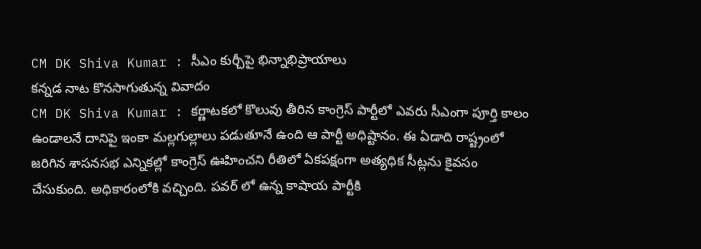CM DK Shiva Kumar : సీఎం కుర్చీపై భిన్నాభిప్రాయాలు
కన్నడ నాట కొనసాగుతున్న వివాదం
CM DK Shiva Kumar : కర్ణాటకలో కొలువు తీరిన కాంగ్రెస్ పార్టీలో ఎవరు సీఎంగా పూర్తి కాలం ఉండాలనే దానిపై ఇంకా మల్లగుల్లాలు పడుతూనే ఉంది ఆ పార్టీ అధిష్టానం. ఈ ఏడాది రాష్ట్రంలో జరిగిన శాసనసభ ఎన్నికల్లో కాంగ్రెస్ ఊహించని రీతిలో ఏకపక్షంగా అత్యధిక సీట్లను కైవసం చేసుకుంది. అధికారంలోకి వచ్చింది. పవర్ లో ఉన్న కాషాయ పార్టీకి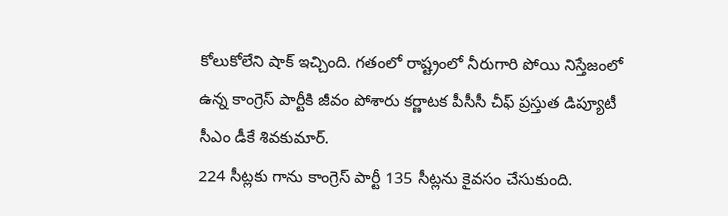కోలుకోలేని షాక్ ఇచ్చింది. గతంలో రాష్ట్రంలో నీరుగారి పోయి నిస్తేజంలో ఉన్న కాంగ్రెస్ పార్టీకి జీవం పోశారు కర్ణాటక పీసీసీ చీఫ్ ప్రస్తుత డిప్యూటీ సీఎం డీకే శివకుమార్.
224 సీట్లకు గాను కాంగ్రెస్ పార్టీ 135 సీట్లను కైవసం చేసుకుంది.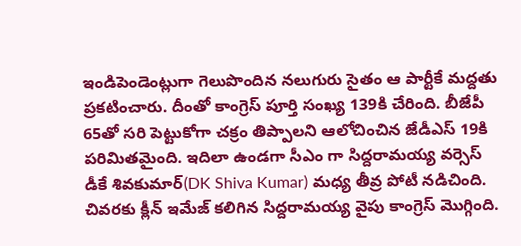ఇండిపెండెంట్లుగా గెలుపొందిన నలుగురు సైతం ఆ పార్టీకే మద్దతు ప్రకటించారు. దీంతో కాంగ్రెస్ పూర్తి సంఖ్య 139కి చేరింది. బీజేపీ 65తో సరి పెట్టుకోగా చక్రం తిప్పాలని ఆలోచించిన జేడీఎస్ 19కి పరిమితమైంది. ఇదిలా ఉండగా సీఎం గా సిద్దరామయ్య వర్సెస్ డీకే శివకుమార్(DK Shiva Kumar) మధ్య తీవ్ర పోటీ నడిచింది. చివరకు క్లీన్ ఇమేజ్ కలిగిన సిద్దరామయ్య వైపు కాంగ్రెస్ మొగ్గింది.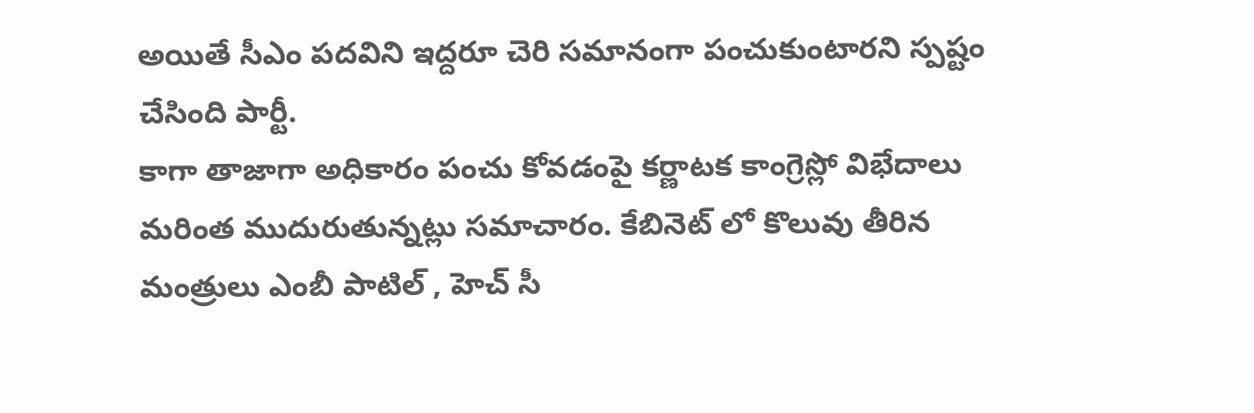అయితే సీఎం పదవిని ఇద్దరూ చెరి సమానంగా పంచుకుంటారని స్పష్టం చేసింది పార్టీ.
కాగా తాజాగా అధికారం పంచు కోవడంపై కర్ణాటక కాంగ్రెస్లో విభేదాలు మరింత ముదురుతున్నట్లు సమాచారం. కేబినెట్ లో కొలువు తీరిన మంత్రులు ఎంబీ పాటిల్ , హెచ్ సీ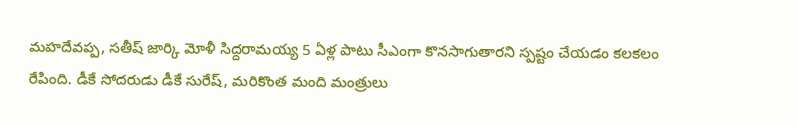మహదేవప్ప, సతీష్ జార్కి మోళీ సిద్దరామయ్య 5 ఏళ్ల పాటు సీఎంగా కొనసాగుతారని స్పష్టం చేయడం కలకలం రేపింది. డీకే సోదరుడు డీకే సురేష్, మరికొంత మంది మంత్రులు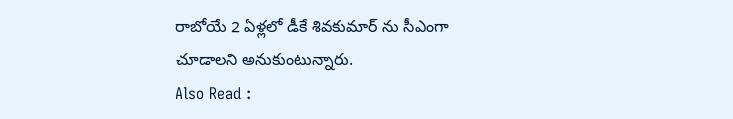రాబోయే 2 ఏళ్లలో డీకే శివకుమార్ ను సీఎంగా చూడాలని అనుకుంటున్నారు.
Also Read :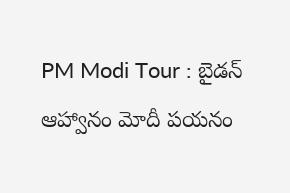PM Modi Tour : బైడన్ ఆహ్వానం మోదీ పయనం